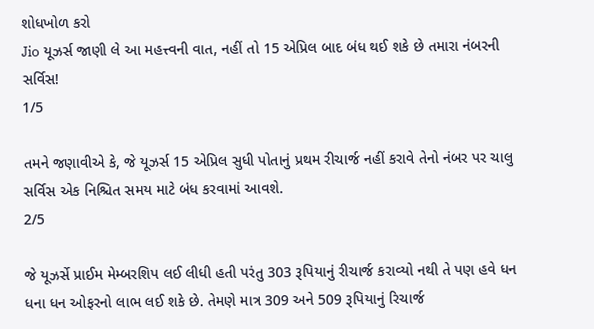શોધખોળ કરો
Jio યૂઝર્સ જાણી લે આ મહત્ત્વની વાત, નહીં તો 15 એપ્રિલ બાદ બંધ થઈ શકે છે તમારા નંબરની સર્વિસ!
1/5

તમને જણાવીએ કે, જે યૂઝર્સ 15 એપ્રિલ સુધી પોતાનું પ્રથમ રીચાર્જ નહીં કરાવે તેનો નંબર પર ચાલુ સર્વિસ એક નિશ્ચિત સમય માટે બંધ કરવામાં આવશે.
2/5

જે યૂઝર્સે પ્રાઈમ મેમ્બરશિપ લઈ લીધી હતી પરંતુ 303 રૂપિયાનું રીચાર્જ કરાવ્યો નથી તે પણ હવે ધન ધના ધન ઓફરનો લાભ લઈ શકે છે. તેમણે માત્ર 309 અને 509 રૂપિયાનું રિચાર્જ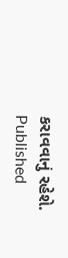કરાવવાનું રહેશે.
Published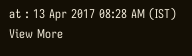at : 13 Apr 2017 08:28 AM (IST)
View More